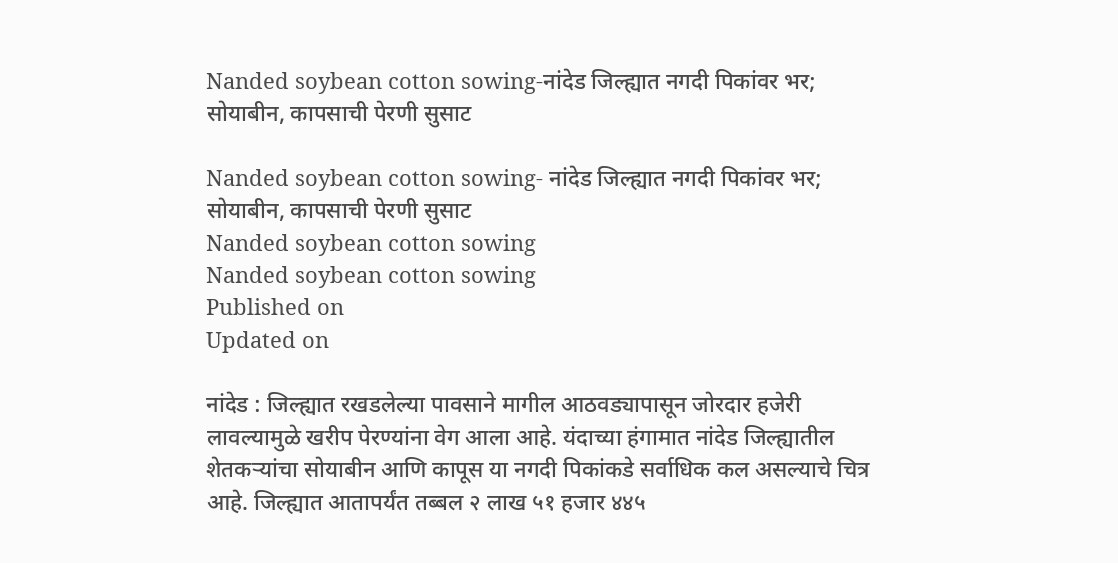Nanded soybean cotton sowing-नांदेड जिल्ह्यात नगदी पिकांवर भर; सोयाबीन, कापसाची पेरणी सुसाट

Nanded soybean cotton sowing- नांदेड जिल्ह्यात नगदी पिकांवर भर; सोयाबीन, कापसाची पेरणी सुसाट
Nanded soybean cotton sowing
Nanded soybean cotton sowing
Published on
Updated on

नांदेड : जिल्ह्यात रखडलेल्या पावसाने मागील आठवड्यापासून जोरदार हजेरी लावल्यामुळे खरीप पेरण्यांना वेग आला आहे. यंदाच्या हंगामात नांदेड जिल्ह्यातील शेतकऱ्यांचा सोयाबीन आणि कापूस या नगदी पिकांकडे सर्वाधिक कल असल्याचे चित्र आहे. जिल्ह्यात आतापर्यंत तब्बल २ लाख ५१ हजार ४४५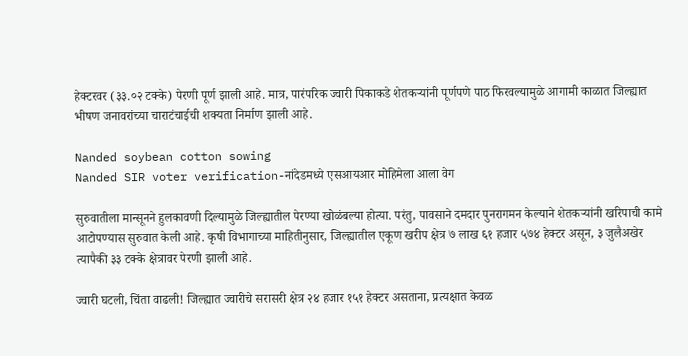हेक्टरवर (३३.०२ टक्के) पेरणी पूर्ण झाली आहे. मात्र, पारंपरिक ज्वारी पिकाकडे शेतकऱ्यांनी पूर्णपणे पाठ फिरवल्यामुळे आगामी काळात जिल्ह्यात भीषण जनावरांच्या चाराटंचाईची शक्यता निर्माण झाली आहे.

Nanded soybean cotton sowing
Nanded SIR voter verification-नांदेडमध्ये एसआयआर मोहिमेला आला वेग

सुरुवातीला मान्सूनने हुलकावणी दिल्यामुळे जिल्ह्यातील पेरण्या खोळंबल्या होत्या. परंतु, पावसाने दमदार पुनरागमन केल्याने शेतकऱ्यांनी खरिपाची कामे आटोपण्यास सुरुवात केली आहे. कृषी विभागाच्या माहितीनुसार, जिल्ह्यातील एकूण खरीप क्षेत्र ७ लाख ६१ हजार ५७४ हेक्टर असून, ३ जुलैअखेर त्यापैकी ३३ टक्के क्षेत्रावर पेरणी झाली आहे.

ज्वारी घटली, चिंता वाढली! जिल्ह्यात ज्वारीचे सरासरी क्षेत्र २४ हजार १५१ हेक्टर असताना, प्रत्यक्षात केवळ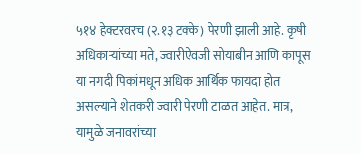५१४ हेक्टरवरच (२.१३ टक्के) पेरणी झाली आहे. कृषी अधिकाऱ्यांच्या मते, ज्वारीऐवजी सोयाबीन आणि कापूस या नगदी पिकांमधून अधिक आर्थिक फायदा होत असल्याने शेतकरी ज्वारी पेरणी टाळत आहेत. मात्र, यामुळे जनावरांच्या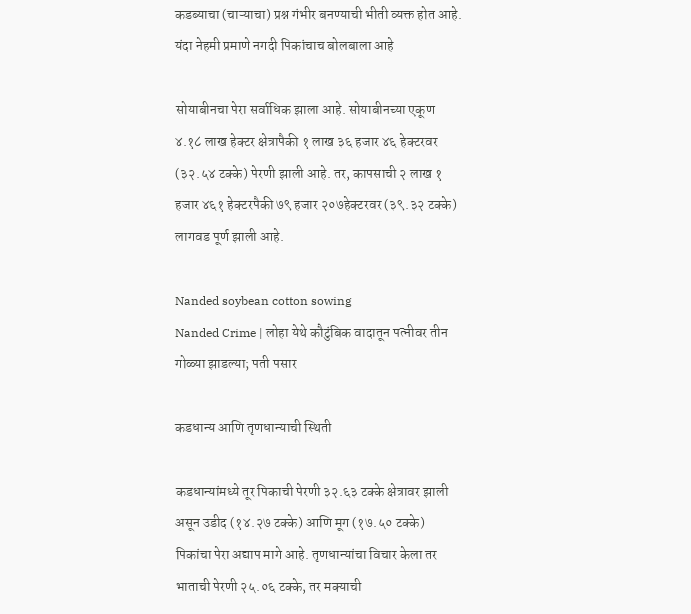कडब्याचा (चाऱ्याचा) प्रश्न गंभीर बनण्याची भीती व्यक्त होत आहे. यंदा नेहमी प्रमाणे नगदी पिकांचाच बोलबाला आहे

सोयाबीनचा पेरा सर्वाधिक झाला आहे. सोयाबीनच्या एकूण ४.१८ लाख हेक्टर क्षेत्रापैकी १ लाख ३६ हजार ४६ हेक्टरवर (३२.५४ टक्के) पेरणी झाली आहे. तर, कापसाची २ लाख १ हजार ४६१ हेक्टरपैकी ७९ हजार २०७हेक्टरवर (३९.३२ टक्के) लागवड पूर्ण झाली आहे.

Nanded soybean cotton sowing
Nanded Crime | लोहा येथे कौटुंबिक वादातून पत्नीवर तीन गोळ्या झाडल्या; पती पसार

कडधान्य आणि तृणधान्याची स्थिती

कडधान्यांमध्ये तूर पिकाची पेरणी ३२.६३ टक्के क्षेत्रावर झाली असून उडीद (१४.२७ टक्के) आणि मूग (१७.५० टक्के) पिकांचा पेरा अद्याप मागे आहे. तृणधान्यांचा विचार केला तर भाताची पेरणी २५.०६ टक्के, तर मक्याची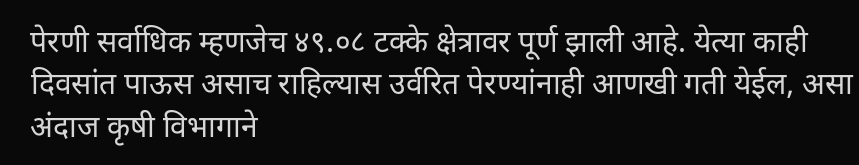पेरणी सर्वाधिक म्हणजेच ४९.०८ टक्के क्षेत्रावर पूर्ण झाली आहे. येत्या काही दिवसांत पाऊस असाच राहिल्यास उर्वरित पेरण्यांनाही आणखी गती येईल, असा अंदाज कृषी विभागाने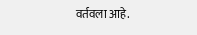वर्तवला आहे.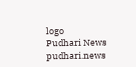logo
Pudhari News
pudhari.news